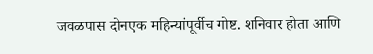जवळपास दोनएक महिन्यांपूर्वीच गोष्ट. शनिवार होता आणि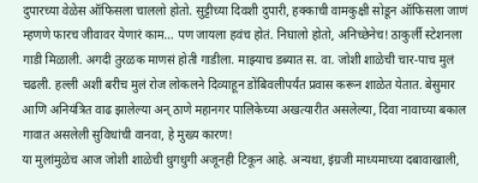दुपारच्या वेळेस ऑफिसला चाललो होतो. सुट्टीच्या दिवशी दुपारी, हक्काची वामकुक्षी सोडून ऑफिसला जाणं म्हणणे फारच जीवावर येणारं काम… पण जायला हवंच होतं. निघालो होतो, अनिच्छेनेच! ठाकुर्ली स्टेशनला गाडी मिळाली. अगदी तुरळक माणसं होती गाडीला. माझ्याच डब्यात स. वा. जोशी शाळेची चार-पाच मुलं चढली. हल्ली अशी बरीच मुलं रोज लोकलने दिव्याहून डोंबिवलीपर्यंत प्रवास करून शाळेत येतात. बेसुमार आणि अनियंत्रित वाढ झालेल्या अन् ठाणे महानगर पालिकेच्या अखत्यारीत असलेल्या, दिवा नावाच्या बकाल गावात असलेली सुविधांची वानवा, हे मुख्य कारण!
या मुलांमुळेच आज जोशी शाळेची धुगधुगी अजूनही टिकून आहे. अन्यथा, इंग्रजी माध्यमाच्या दबावाखाली,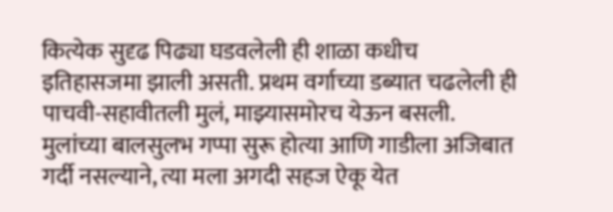कित्येक सुदृढ पिढ्या घडवलेली ही शाळा कधीच इतिहासजमा झाली असती. प्रथम वर्गाच्या डब्यात चढलेली ही पाचवी-सहावीतली मुलं, माझ्यासमोरच येऊन बसली. मुलांच्या बालसुलभ गप्पा सुरू होत्या आणि गाडीला अजिबात गर्दी नसल्याने, त्या मला अगदी सहज ऐकू येत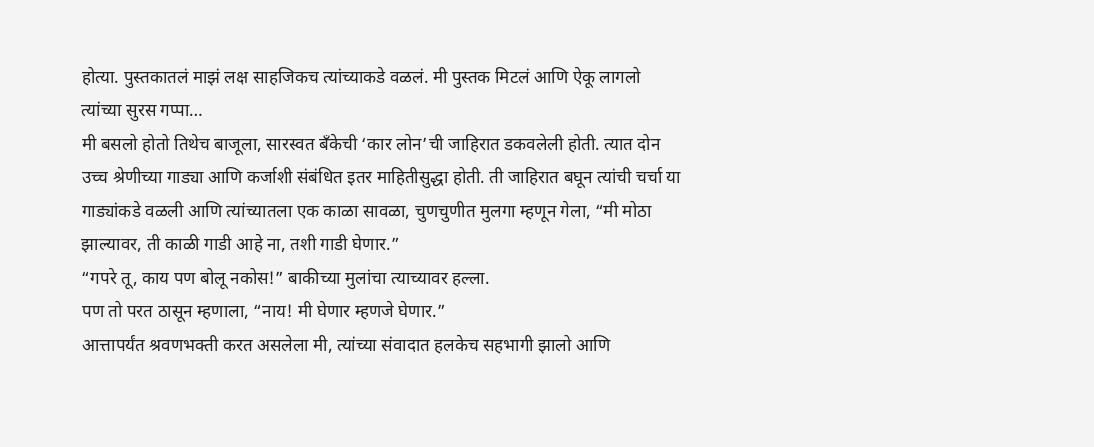होत्या. पुस्तकातलं माझं लक्ष साहजिकच त्यांच्याकडे वळलं. मी पुस्तक मिटलं आणि ऐकू लागलो त्यांच्या सुरस गप्पा…
मी बसलो होतो तिथेच बाजूला, सारस्वत बँकेची ‘कार लोन’ची जाहिरात डकवलेली होती. त्यात दोन उच्च श्रेणीच्या गाड्या आणि कर्जाशी संबंधित इतर माहितीसुद्धा होती. ती जाहिरात बघून त्यांची चर्चा या गाड्यांकडे वळली आणि त्यांच्यातला एक काळा सावळा, चुणचुणीत मुलगा म्हणून गेला, “मी मोठा झाल्यावर, ती काळी गाडी आहे ना, तशी गाडी घेणार.”
“गपरे तू, काय पण बोलू नकोस!” बाकीच्या मुलांचा त्याच्यावर हल्ला.
पण तो परत ठासून म्हणाला, “नाय! मी घेणार म्हणजे घेणार.”
आत्तापर्यंत श्रवणभक्ती करत असलेला मी, त्यांच्या संवादात हलकेच सहभागी झालो आणि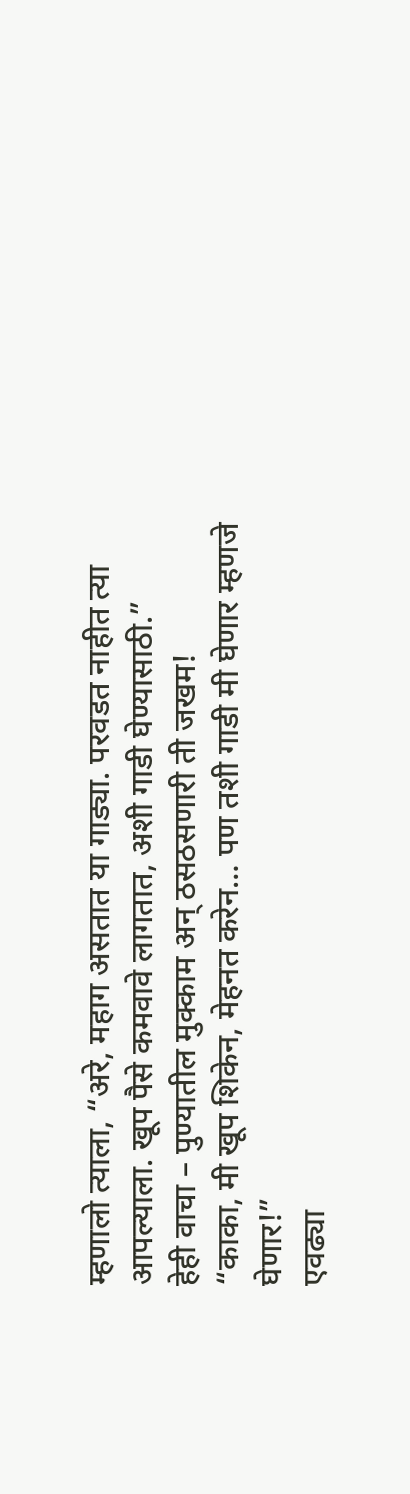म्हणालो त्याला, “अरे, महाग असतात या गाड्या. परवडत नाहीत त्या आपल्याला. खूप पैसे कमवावे लागतात, अशी गाडी घेण्यासाठी.”
हेही वाचा – पुण्यातील मुक्काम अन् ठसठसणारी ती जखम!
“काका, मी खूप शिकेन, मेहनत करेन… पण तशी गाडी मी घेणार म्हणजे घेणार!”
एवढ्या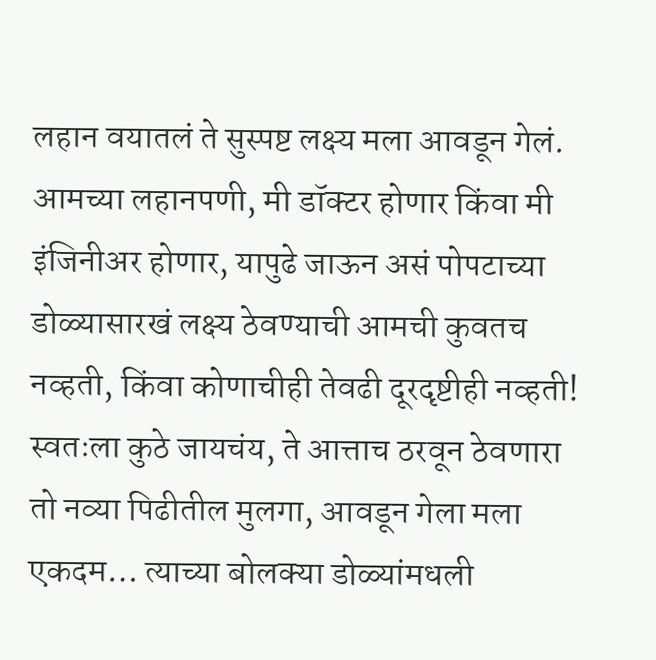लहान वयातलं ते सुस्पष्ट लक्ष्य मला आवडून गेलं.
आमच्या लहानपणी, मी डॉक्टर होणार किंवा मी इंजिनीअर होणार, यापुढे जाऊन असं पोपटाच्या डोळ्यासारखं लक्ष्य ठेवण्याची आमची कुवतच नव्हती, किंवा कोणाचीही तेवढी दूरदृष्टीही नव्हती! स्वतःला कुठे जायचंय, ते आत्ताच ठरवून ठेवणारा तो नव्या पिढीतील मुलगा, आवडून गेला मला एकदम… त्याच्या बोलक्या डोळ्यांमधली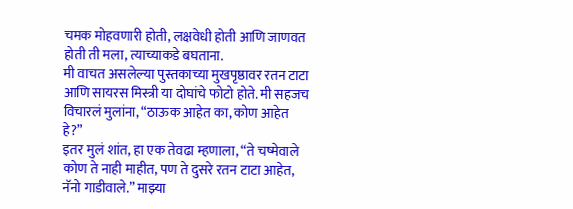चमक मोहवणारी होती, लक्षवेधी होती आणि जाणवत होती ती मला, त्याच्याकडे बघताना.
मी वाचत असलेल्या पुस्तकाच्या मुखपृष्ठावर रतन टाटा आणि सायरस मिस्त्री या दोघांचे फोटो होते. मी सहजच विचारलं मुलांना, “ठाऊक आहेत का, कोण आहेत हे?”
इतर मुलं शांत, हा एक तेवढा म्हणाला, “ते चष्मेवाले कोण ते नाही माहीत, पण ते दुसरे रतन टाटा आहेत, नॅनो गाडीवाले.” माझ्या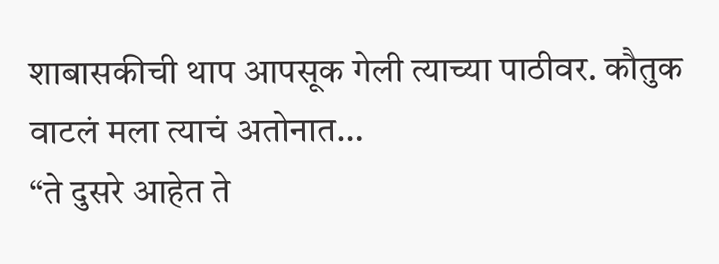शाबासकीची थाप आपसूक गेली त्याच्या पाठीवर. कौतुक वाटलं मला त्याचं अतोनात…
“ते दुसरे आहेत ते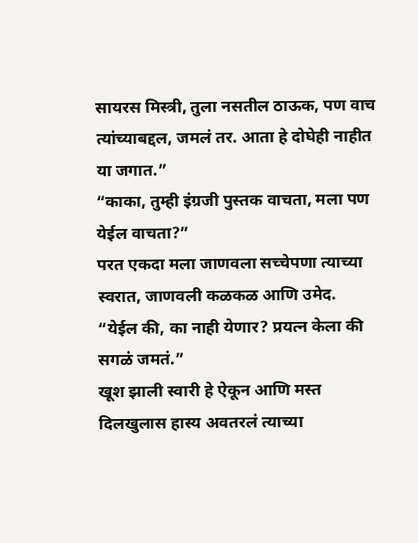सायरस मिस्त्री, तुला नसतील ठाऊक, पण वाच त्यांच्याबद्दल, जमलं तर. आता हे दोघेही नाहीत या जगात.”
“काका, तुम्ही इंग्रजी पुस्तक वाचता, मला पण येईल वाचता?”
परत एकदा मला जाणवला सच्चेपणा त्याच्या स्वरात, जाणवली कळकळ आणि उमेद.
“येईल की, का नाही येणार? प्रयत्न केला की सगळं जमतं.”
खूश झाली स्वारी हे ऐकून आणि मस्त दिलखुलास हास्य अवतरलं त्याच्या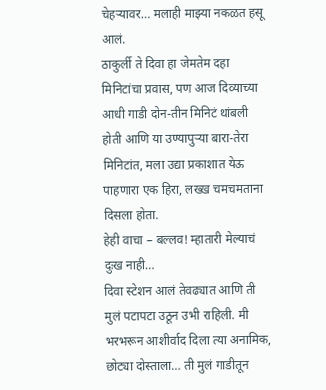चेहऱ्यावर… मलाही माझ्या नकळत हसू आलं.
ठाकुर्ली ते दिवा हा जेमतेम दहा मिनिटांचा प्रवास, पण आज दिव्याच्या आधी गाडी दोन-तीन मिनिटं थांबली होती आणि या उण्यापुऱ्या बारा-तेरा मिनिटांत, मला उद्या प्रकाशात येऊ पाहणारा एक हिरा, लख्ख चमचमताना दिसला होता.
हेही वाचा – बल्लव! म्हातारी मेल्याचं दुःख नाही…
दिवा स्टेशन आलं तेवढ्यात आणि ती मुलं पटापटा उठून उभी राहिली. मी भरभरून आशीर्वाद दिला त्या अनामिक, छोट्या दोस्ताला… ती मुलं गाडीतून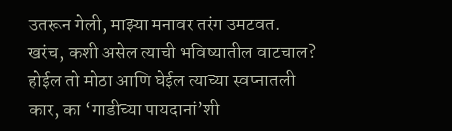उतरून गेली, माझ्या मनावर तरंग उमटवत.
खरंच, कशी असेल त्याची भविष्यातील वाटचाल? होईल तो मोठा आणि घेईल त्याच्या स्वप्नातली कार, का ‘गाडीच्या पायदानां’शी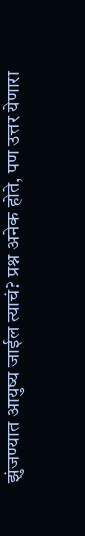झुंजण्यात आयुष्य जाईल त्याचं? प्रश्न अनेक होते, पण उत्तर येणारा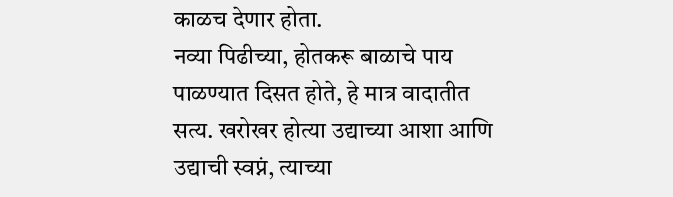काळच देणार होता.
नव्या पिढीच्या, होतकरू बाळाचे पाय पाळण्यात दिसत होते, हे मात्र वादातीत सत्य. खरोखर होत्या उद्याच्या आशा आणि उद्याची स्वप्नं, त्याच्या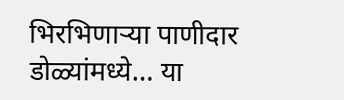भिरभिणाऱ्या पाणीदार डोळ्यांमध्ये… या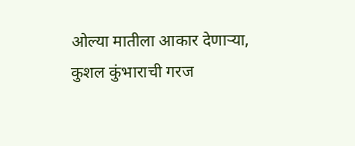ओल्या मातीला आकार देणाऱ्या, कुशल कुंभाराची गरज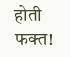होती फक्त!